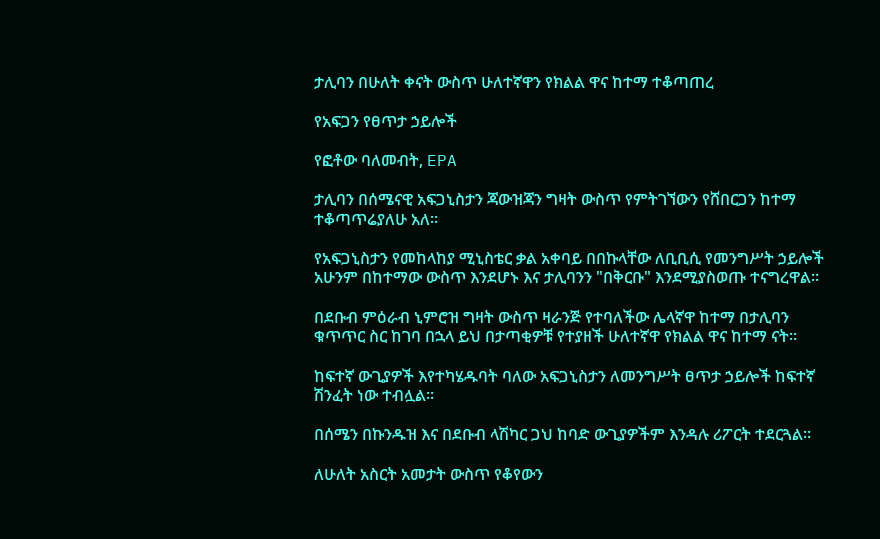ታሊባን በሁለት ቀናት ውስጥ ሁለተኛዋን የክልል ዋና ከተማ ተቆጣጠረ

የአፍጋን የፀጥታ ኃይሎች

የፎቶው ባለመብት, EPA

ታሊባን በሰሜናዊ አፍጋኒስታን ጃውዝጃን ግዛት ውስጥ የምትገኘውን የሸበርጋን ከተማ ተቆጣጥሬያለሁ አለ።

የአፍጋኒስታን የመከላከያ ሚኒስቴር ቃል አቀባይ በበኩላቸው ለቢቢሲ የመንግሥት ኃይሎች አሁንም በከተማው ውስጥ እንደሆኑ እና ታሊባንን "በቅርቡ" እንደሚያስወጡ ተናግረዋል።

በደቡብ ምዕራብ ኒምሮዝ ግዛት ውስጥ ዛራንጅ የተባለችው ሌላኛዋ ከተማ በታሊባን ቁጥጥር ስር ከገባ በኋላ ይህ በታጣቂዎቹ የተያዘች ሁለተኛዋ የክልል ዋና ከተማ ናት።

ከፍተኛ ውጊያዎች እየተካሄዱባት ባለው አፍጋኒስታን ለመንግሥት ፀጥታ ኃይሎች ከፍተኛ ሽንፈት ነው ተብሏል።

በሰሜን በኩንዱዝ እና በደቡብ ላሽካር ጋህ ከባድ ውጊያዎችም እንዳሉ ሪፖርት ተደርጓል።

ለሁለት አስርት አመታት ውስጥ የቆየውን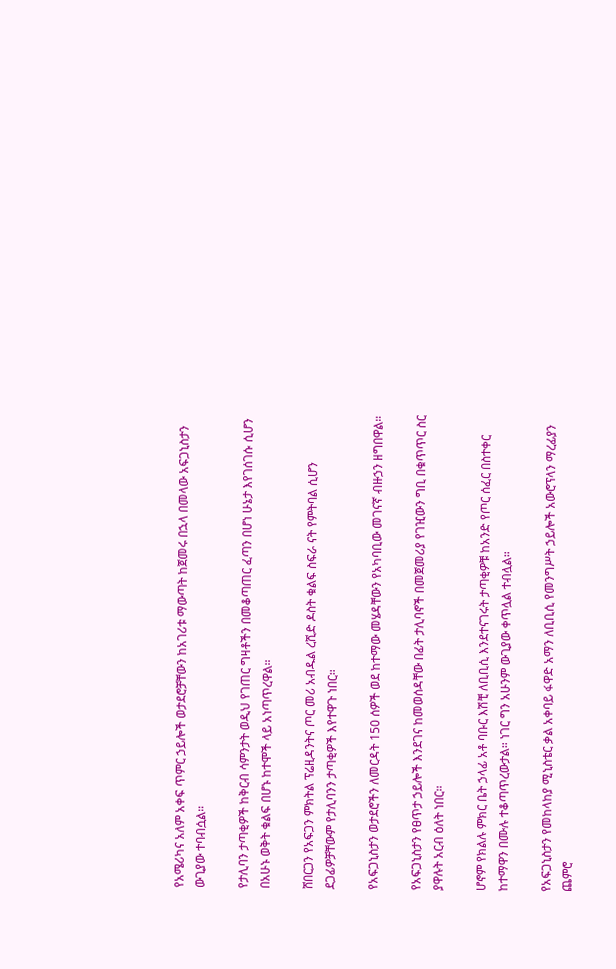የአሜሪካና አለም አቀፍ ጥምር ኃይሎች ወታደሮቻቸውን ከአገሪቱ ማውጣት ከጀመሩ በኋላ በመላው አፍጋኒስታን ውጊያው ተባብሷል።

የታሊባን ታጣቂዎች ከቅርብ ሳምንታት ወዲህ የገጠር ግዛቶችን በመቆጣጠር ፈጣን በሆነ ሁኔታ እየገሰገሱ ሲሆን በአሁኑ ወቅት ቁልፍ በሆኑ ከተሞች ላይ አነጣጥረዋል።

ሸበርጋን የአፍጋን ምክትል ፕሬዚዳንትና ጦር መሪ አብዱል ረሺድ ዶስት ቁልፍ ስፍራ ናት የምትባል ሲሆን ደጋፊዎቻቸውም የታሊባንን ታጣቂዎች እየተዋጉ ነበር።

የአፍጋኒስታን ወታደሮችን ለመርዳት 150 ሰዎች ወደ ከተማው መሄዳቸውን የአካባቢው መገናኛ ብዙኃን ዘግበዋል።

የአፍጋኒስታን የፀጥታ ኃይሎች እንደገና ከመወሰዳቸው በፊት ታሊባኖች በመጀመሪያ የገዢውን ግቢ በቁጥጥር ስር ያዋሉት አርብ ዕለት ነበር።

ሆኖም የክልሉ ምክር ቤት ኃላፊ አቶ ባቡር እሽቺ ለቢቢሲ እንደተናገሩት ታጣቂዎቹ ከአንድ የጦር ሰፈር በስተቀር ከተማዋን በሙሉ ተቆጣጥረውታል። ነገር ግን አሁንም ውጊያው ቀጥሏል ተብሏል።

የአፍጋኒስታን የመከላከያ ሚኒስቴር ቃል አቀባይ ፋዋድ አማን ለቢቢሲ የመንግሥት ኃይሎች አውሮፕላን ማረፊያን ጨምሮ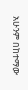አሁንም በከተማው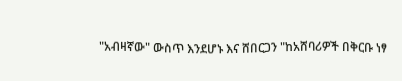"አብዛኛው" ውስጥ እንደሆኑ እና ሸበርጋን "ከአሸባሪዎች በቅርቡ ነፃ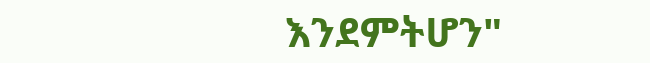እንደምትሆን"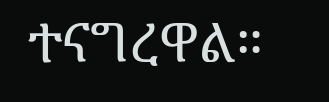ተናግረዋል።